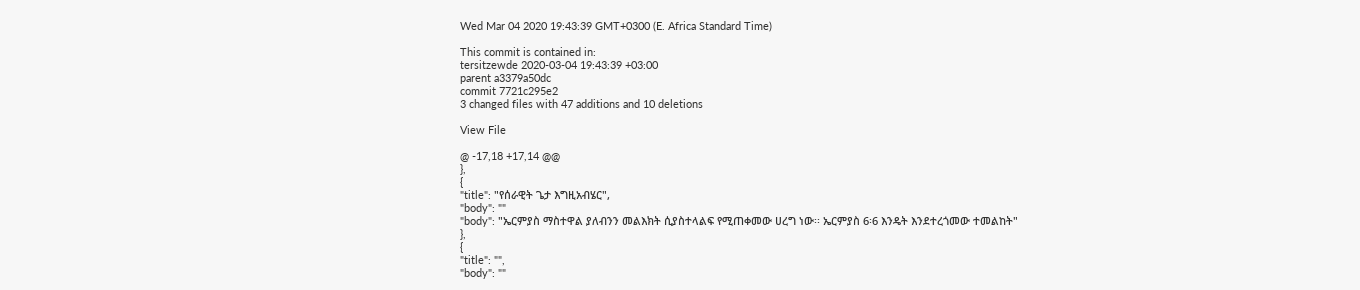Wed Mar 04 2020 19:43:39 GMT+0300 (E. Africa Standard Time)

This commit is contained in:
tersitzewde 2020-03-04 19:43:39 +03:00
parent a3379a50dc
commit 7721c295e2
3 changed files with 47 additions and 10 deletions

View File

@ -17,18 +17,14 @@
},
{
"title": "የሰራዊት ጌታ እግዚአብሄር",
"body": ""
"body": "ኤርምያስ ማስተዋል ያለብንን መልእክት ሲያስተላልፍ የሚጠቀመው ሀረግ ነው፡፡ ኤርምያስ 6፡6 እንዴት እንደተረጎመው ተመልከት"
},
{
"title": "",
"body": ""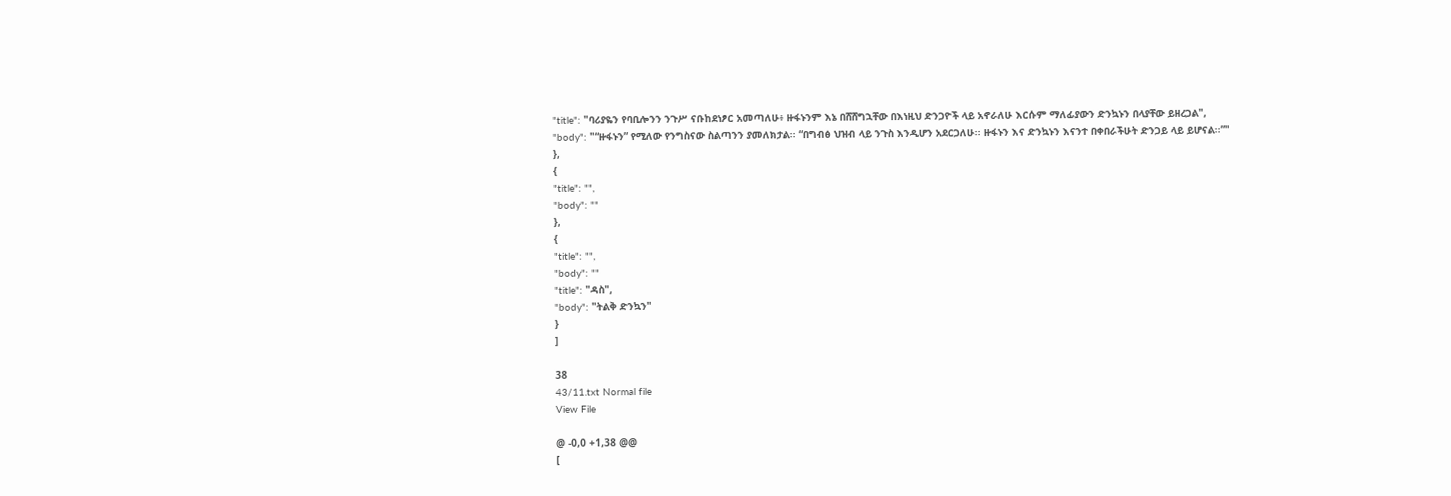"title": "ባሪያዬን የባቢሎንን ንጉሥ ናቡከደነፆር አመጣለሁ፥ ዙፋኑንም እኔ በሸሸግኋቸው በእነዚህ ድንጋዮች ላይ አኖራለሁ እርሱም ማለፊያውን ድንኳኑን በላያቸው ይዘረጋል",
"body": "“ዙፋኑን” የሚለው የንግስናው ስልጣንን ያመለክታል፡፡ “በግብፅ ህዝብ ላይ ንጉስ እንዲሆን አደርጋለሁ፡፡ ዙፋኑን እና ድንኳኑን እናንተ በቀበራችሁት ድንጋይ ላይ ይሆናል፡፡”"
},
{
"title": "",
"body": ""
},
{
"title": "",
"body": ""
"title": "ዳስ",
"body": "ትልቅ ድንኳን"
}
]

38
43/11.txt Normal file
View File

@ -0,0 +1,38 @@
[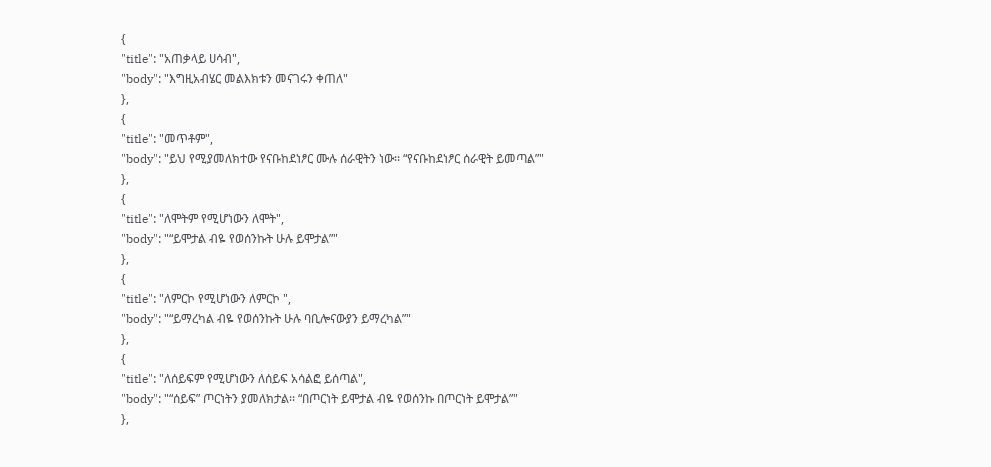{
"title": "አጠቃላይ ሀሳብ",
"body": "እግዚአብሄር መልእክቱን መናገሩን ቀጠለ"
},
{
"title": "መጥቶም",
"body": "ይህ የሚያመለክተው የናቡከደነፆር ሙሉ ሰራዊትን ነው፡፡ “የናቡከደነፆር ሰራዊት ይመጣል”"
},
{
"title": "ለሞትም የሚሆነውን ለሞት",
"body": "“ይሞታል ብዬ የወሰንኩት ሁሉ ይሞታል”"
},
{
"title": "ለምርኮ የሚሆነውን ለምርኮ ",
"body": "“ይማረካል ብዬ የወሰንኩት ሁሉ ባቢሎናውያን ይማረካል”"
},
{
"title": "ለሰይፍም የሚሆነውን ለሰይፍ አሳልፎ ይሰጣል",
"body": "“ሰይፍ” ጦርነትን ያመለክታል፡፡ “በጦርነት ይሞታል ብዬ የወሰንኩ በጦርነት ይሞታል”"
},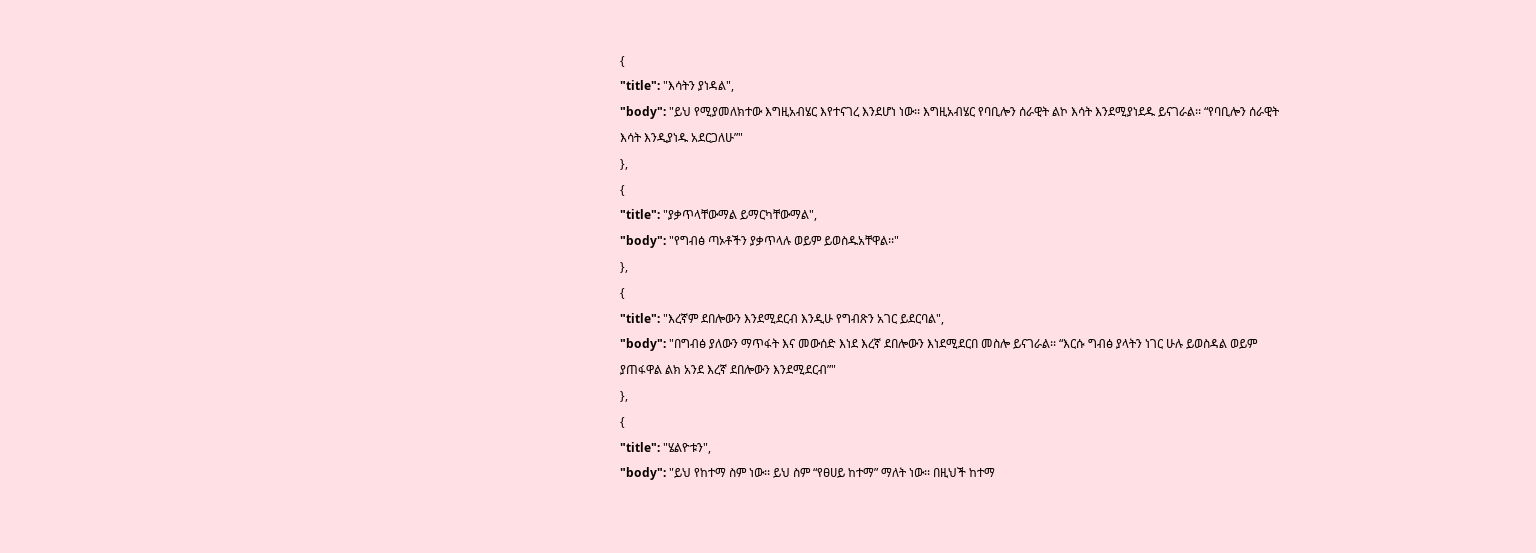{
"title": "እሳትን ያነዳል",
"body": "ይህ የሚያመለክተው እግዚአብሄር እየተናገረ እንደሆነ ነው፡፡ እግዚአብሄር የባቢሎን ሰራዊት ልኮ እሳት እንደሚያነደዱ ይናገራል፡፡ “የባቢሎን ሰራዊት እሳት እንዲያነዱ አደርጋለሁ”"
},
{
"title": "ያቃጥላቸውማል ይማርካቸውማል",
"body": "የግብፅ ጣኦቶችን ያቃጥላሉ ወይም ይወስዱአቸዋል፡፡"
},
{
"title": "እረኛም ደበሎውን እንደሚደርብ እንዲሁ የግብጽን አገር ይደርባል",
"body": "በግብፅ ያለውን ማጥፋት እና መውሰድ እነደ እረኛ ደበሎውን እነደሚደርበ መስሎ ይናገራል፡፡ “እርሱ ግብፅ ያላትን ነገር ሁሉ ይወስዳል ወይም ያጠፋዋል ልክ አንደ እረኛ ደበሎውን እንደሚደርብ”"
},
{
"title": "ሄልዮቱን",
"body": "ይህ የከተማ ስም ነው፡፡ ይህ ስም “የፀሀይ ከተማ” ማለት ነው፡፡ በዚህች ከተማ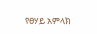የፀሃይ አምላክ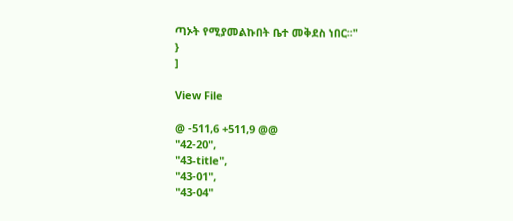ጣኦት የሚያመልኩበት ቤተ መቅደስ ነበር፡፡"
}
]

View File

@ -511,6 +511,9 @@
"42-20",
"43-title",
"43-01",
"43-04"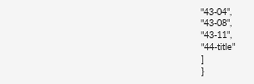"43-04",
"43-08",
"43-11",
"44-title"
]
}